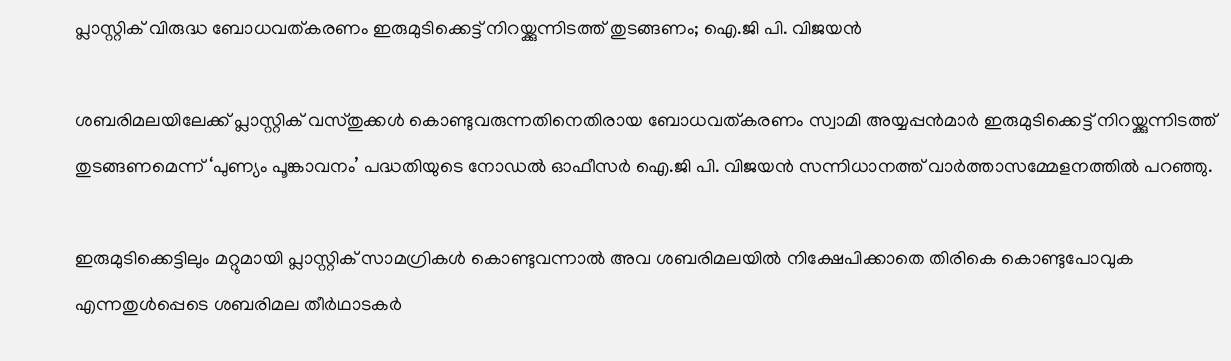പ്ലാസ്റ്റിക് വിരുദ്ധ ബോധവത്കരണം ഇരുമുടിക്കെട്ട് നിറയ്ക്കുന്നിടത്ത് തുടങ്ങണം; ഐ.ജി പി. വിജയന്‍

ശബരിമലയിലേക്ക് പ്ലാസ്റ്റിക് വസ്തുക്കള്‍ കൊണ്ടുവരുന്നതിനെതിരായ ബോധവത്കരണം സ്വാമി അയ്യപ്പന്‍മാര്‍ ഇരുമുടിക്കെട്ട് നിറയ്ക്കുന്നിടത്ത് തുടങ്ങണമെന്ന് ‘പുണ്യം പൂങ്കാവനം’ പദ്ധതിയുടെ നോഡല്‍ ഓഫീസര്‍ ഐ.ജി പി. വിജയന്‍ സന്നിധാനത്ത് വാര്‍ത്താസമ്മേളനത്തില്‍ പറഞ്ഞു.

ഇരുമുടിക്കെട്ടിലും മറ്റുമായി പ്ലാസ്റ്റിക് സാമഗ്രികള്‍ കൊണ്ടുവന്നാല്‍ അവ ശബരിമലയില്‍ നിക്ഷേപിക്കാതെ തിരികെ കൊണ്ടുപോവുക എന്നതുള്‍പ്പെടെ ശബരിമല തീര്‍ഥാടകര്‍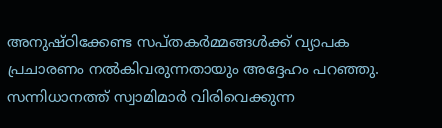അനുഷ്ഠിക്കേണ്ട സപ്തകര്‍മ്മങ്ങള്‍ക്ക് വ്യാപക പ്രചാരണം നല്‍കിവരുന്നതായും അദ്ദേഹം പറഞ്ഞു. സന്നിധാനത്ത് സ്വാമിമാര്‍ വിരിവെക്കുന്ന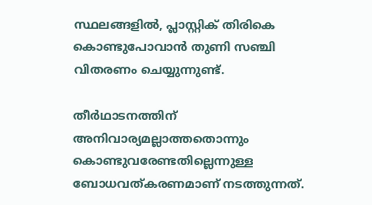സ്ഥലങ്ങളില്‍, പ്ലാസ്റ്റിക് തിരികെ കൊണ്ടുപോവാന്‍ തുണി സഞ്ചി വിതരണം ചെയ്യുന്നുണ്ട്.

തീര്‍ഥാടനത്തിന് അനിവാര്യമല്ലാത്തതൊന്നും കൊണ്ടുവരേണ്ടതില്ലെന്നുള്ള ബോധവത്കരണമാണ് നടത്തുന്നത്.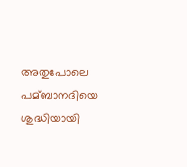അതുപോലെ പമ്ബാനദിയെ ശുദ്ധിയായി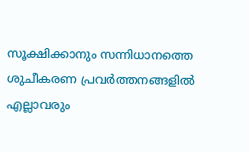സൂക്ഷിക്കാനും സന്നിധാനത്തെ ശുചീകരണ പ്രവര്‍ത്തനങ്ങളില്‍ എല്ലാവരും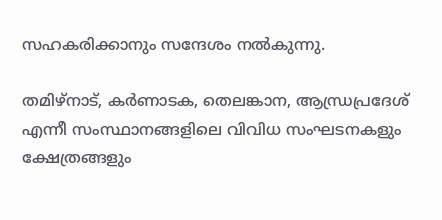സഹകരിക്കാനും സന്ദേശം നല്‍കുന്നു.

തമിഴ്നാട്, കര്‍ണാടക, തെലങ്കാന, ആന്ധ്രപ്രദേശ് എന്നീ സംസ്ഥാനങ്ങളിലെ വിവിധ സംഘടനകളും ക്ഷേത്രങ്ങളും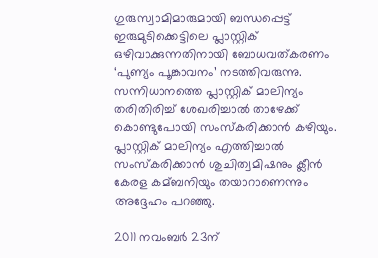ഗുരുസ്വാമിമാരുമായി ബന്ധപ്പെട്ട് ഇരുമുടിക്കെട്ടിലെ പ്ലാസ്റ്റിക് ഒഴിവാക്കുന്നതിനായി ബോധവത്കരണം ‘പുണ്യം പൂങ്കാവനം’ നടത്തിവരുന്നു. സന്നിധാനത്തെ പ്ലാസ്റ്റിക് മാലിന്യം തരിതിരിച്ച്‌ ശേഖരിച്ചാല്‍ താഴേക്ക് കൊണ്ടുപോയി സംസ്‌കരിക്കാന്‍ കഴിയും. പ്ലാസ്റ്റിക് മാലിന്യം എത്തിച്ചാല്‍ സംസ്‌കരിക്കാന്‍ ശുചിത്വമിഷനും ക്ലീന്‍ കേരള കമ്ബനിയും തയാറാണെന്നും അദ്ദേഹം പറഞ്ഞു.

2011 നവംബര്‍ 23ന്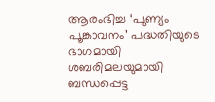ആരംഭിച്ച ‘പുണ്യം പൂങ്കാവനം’ പദ്ധതിയുടെ ഭാഗമായി ശബരിമലയുമായി ബന്ധപ്പെട്ട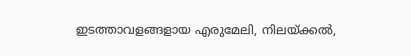ഇടത്താവളങ്ങളായ എരുമേലി, നിലയ്ക്കല്‍,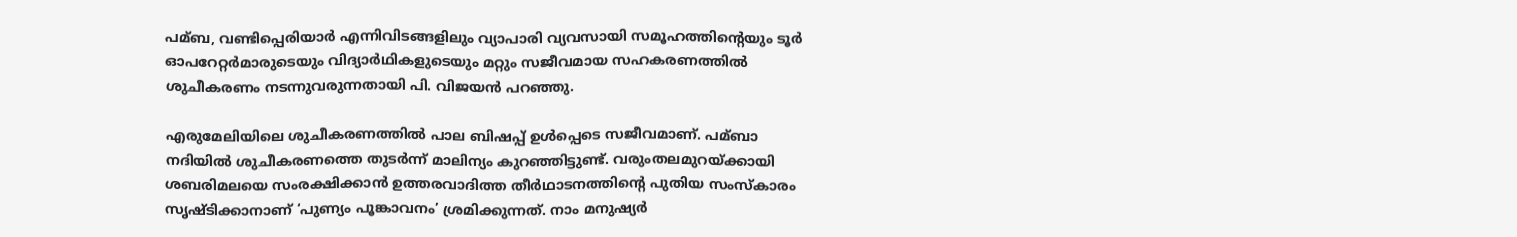പമ്ബ, വണ്ടിപ്പെരിയാര്‍ എന്നിവിടങ്ങളിലും വ്യാപാരി വ്യവസായി സമൂഹത്തിന്റെയും ടൂര്‍ ഓപറേറ്റര്‍മാരുടെയും വിദ്യാര്‍ഥികളുടെയും മറ്റും സജീവമായ സഹകരണത്തില്‍ ശുചീകരണം നടന്നുവരുന്നതായി പി. വിജയന്‍ പറഞ്ഞു.

എരുമേലിയിലെ ശുചീകരണത്തില്‍ പാല ബിഷപ്പ് ഉള്‍പ്പെടെ സജീവമാണ്. പമ്ബാ നദിയില്‍ ശുചീകരണത്തെ തുടര്‍ന്ന് മാലിന്യം കുറഞ്ഞിട്ടുണ്ട്. വരുംതലമുറയ്ക്കായി ശബരിമലയെ സംരക്ഷിക്കാന്‍ ഉത്തരവാദിത്ത തീര്‍ഥാടനത്തിന്റെ പുതിയ സംസ്‌കാരം സൃഷ്ടിക്കാനാണ് ‘പുണ്യം പൂങ്കാവനം’ ശ്രമിക്കുന്നത്. നാം മനുഷ്യര്‍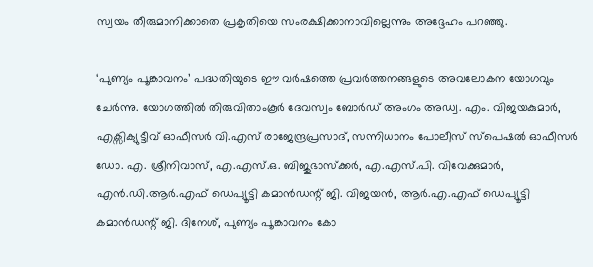സ്വയം തീരുമാനിക്കാതെ പ്രകൃതിയെ സംരക്ഷിക്കാനാവില്ലെന്നും അദ്ദേഹം പറഞ്ഞു.

‘പുണ്യം പൂങ്കാവനം’ പദ്ധതിയുടെ ഈ വര്‍ഷത്തെ പ്രവര്‍ത്തനങ്ങളുടെ അവലോകന യോഗവും ചേര്‍ന്നു. യോഗത്തില്‍ തിരുവിതാംകൂര്‍ ദേവസ്വം ബോര്‍ഡ് അംഗം അഡ്വ. എം. വിജയകുമാര്‍, എക്സിക്യുട്ടീവ് ഓഫീസര്‍ വി.എസ് രാജേന്ദ്രപ്രസാദ്, സന്നിധാനം പോലീസ് സ്പെഷല്‍ ഓഫീസര്‍ ഡോ. എ. ശ്രീനിവാസ്, എ.എസ്.ഒ. ബിജുഭാസ്‌ക്കര്‍, എ.എസ്.പി. വിവേക്കുമാര്‍, എന്‍.ഡി.ആര്‍.എഫ് ഡെപ്യൂട്ടി കമാന്‍ഡന്റ് ജി. വിജയന്‍, ആര്‍.എ.എഫ് ഡെപ്യൂട്ടി കമാന്‍ഡന്റ് ജി. ദിനേശ്, പുണ്യം പൂങ്കാവനം കോ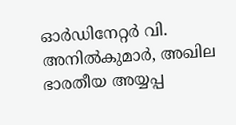ഓര്‍ഡിനേറ്റര്‍ വി. അനില്‍കുമാര്‍, അഖില ഭാരതീയ അയ്യപ്പ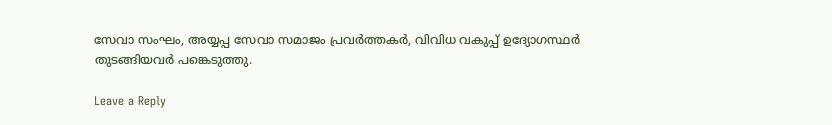സേവാ സംഘം, അയ്യപ്പ സേവാ സമാജം പ്രവര്‍ത്തകര്‍, വിവിധ വകുപ്പ് ഉദ്യോഗസ്ഥര്‍ തുടങ്ങിയവര്‍ പങ്കെടുത്തു.

Leave a Reply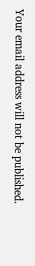Your email address will not be published.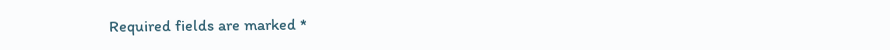Required fields are marked *